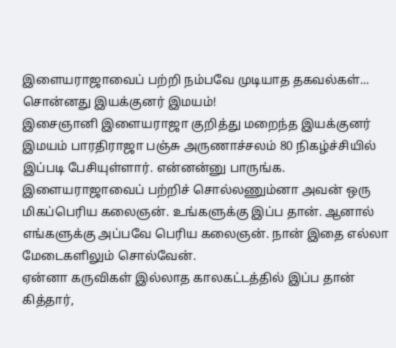இளையராஜாவைப் பற்றி நம்பவே முடியாத தகவல்கள்... சொன்னது இயக்குனர் இமயம்!
இசைஞானி இளையராஜா குறித்து மறைந்த இயக்குனர் இமயம் பாரதிராஜா பஞ்சு அருணாச்சலம் 80 நிகழ்ச்சியில் இப்படி பேசியுள்ளார். என்னன்னு பாருங்க. இளையராஜாவைப் பற்றிச் சொல்லணும்னா அவன் ஒரு மிகப்பெரிய கலைஞன். உங்களுக்கு இப்ப தான். ஆனால் எங்களுக்கு அப்பவே பெரிய கலைஞன். நான் இதை எல்லா மேடைகளிலும் சொல்வேன்.
ஏன்னா கருவிகள் இல்லாத காலகட்டத்தில் இப்ப தான் கித்தார்,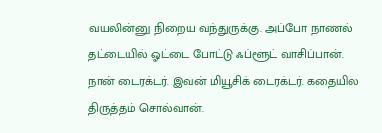வயலின்னு நிறைய வந்துருக்கு. அப்போ நாணல் தட்டையில் ஓட்டை போட்டு ஃப்ளூட் வாசிப்பான். நான் டைரக்டர். இவன் மியூசிக் டைரக்டர். கதையில திருத்தம் சொல்வான்.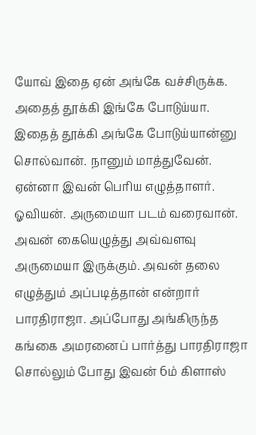யோவ் இதை ஏன் அங்கே வச்சிருக்க. அதைத் தூக்கி இங்கே போடுய்யா. இதைத் தூக்கி அங்கே போடுய்யான்னு சொல்வான். நானும் மாத்துவேன். ஏன்னா இவன் பெரிய எழுத்தாளர். ஓவியன். அருமையா படம் வரைவான்.
அவன் கையெழுத்து அவ்வளவு அருமையா இருக்கும். அவன் தலை எழுத்தும் அப்படித்தான் என்றார் பாரதிராஜா. அப்போது அங்கிருந்த கங்கை அமரனைப் பார்த்து பாரதிராஜா சொல்லும் போது இவன் 6ம் கிளாஸ்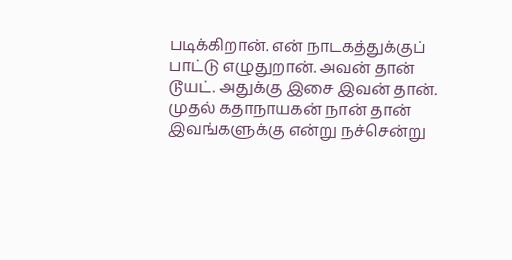படிக்கிறான். என் நாடகத்துக்குப் பாட்டு எழுதுறான். அவன் தான் டூயட். அதுக்கு இசை இவன் தான். முதல் கதாநாயகன் நான் தான் இவங்களுக்கு என்று நச்சென்று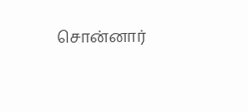சொன்னார்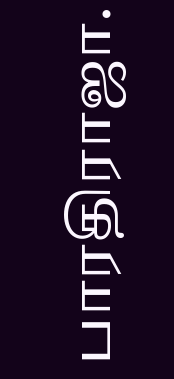பாரதிராஜா.